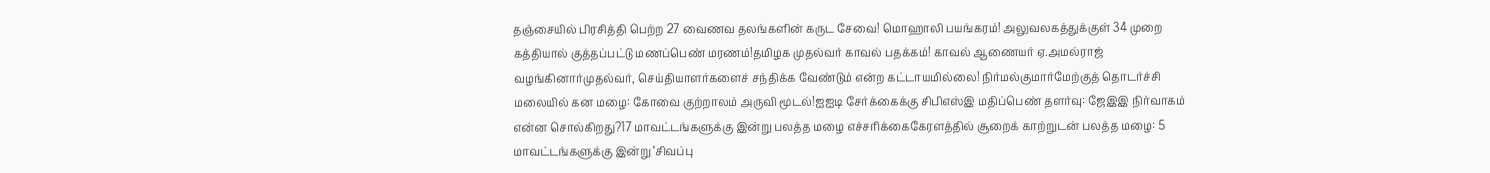தஞ்சையில் பிரசித்தி பெற்ற 27 வைணவ தலங்களின் கருட சேவை! மொஹாலி பயங்கரம்! அலுவலகத்துக்குள் 34 முறை கத்தியால் குத்தப்பட்டு மணப்பெண் மரணம்!தமிழக முதல்வர் காவல் பதக்கம்! காவல் ஆணையர் ஏ.அமல்ராஜ் வழங்கினார்முதல்வர், செய்தியாளர்களைச் சந்திக்க வேண்டும் என்ற கட்டாயமில்லை! நிர்மல்குமார்மேற்குத் தொடர்ச்சி மலையில் கன மழை: கோவை குற்றாலம் அருவி மூடல்!ஐஐடி சேர்க்கைக்கு சிபிஎஸ்இ மதிப்பெண் தளர்வு: ஜேஇஇ நிர்வாகம் என்ன சொல்கிறது?17 மாவட்டங்களுக்கு இன்று பலத்த மழை எச்சரிக்கைகேரளத்தில் சூறைக் காற்றுடன் பலத்த மழை: 5 மாவட்டங்களுக்கு இன்று ‘சிவப்பு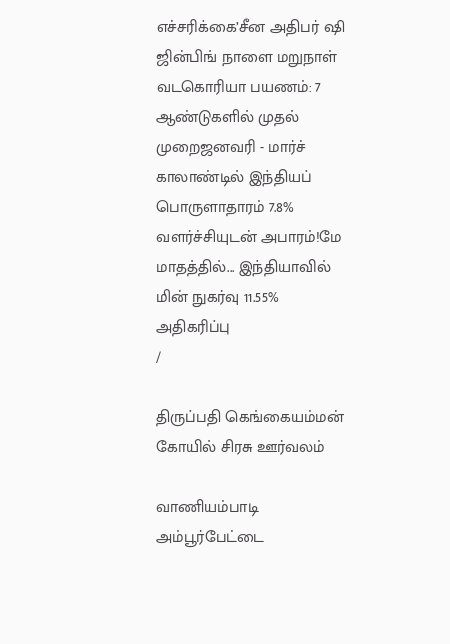எச்சரிக்கை’சீன அதிபர் ஷி ஜின்பிங் நாளை மறுநாள் வடகொரியா பயணம்: 7 ஆண்டுகளில் முதல் முறைஜனவரி - மார்ச் காலாண்டில் இந்தியப் பொருளாதாரம் 7.8% வளர்ச்சியுடன் அபாரம்!மே மாதத்தில்... இந்தியாவில் மின் நுகர்வு 11.55% அதிகரிப்பு
/

திருப்பதி கெங்கையம்மன் கோயில் சிரசு ஊர்வலம்

வாணியம்பாடி அம்பூர்பேட்டை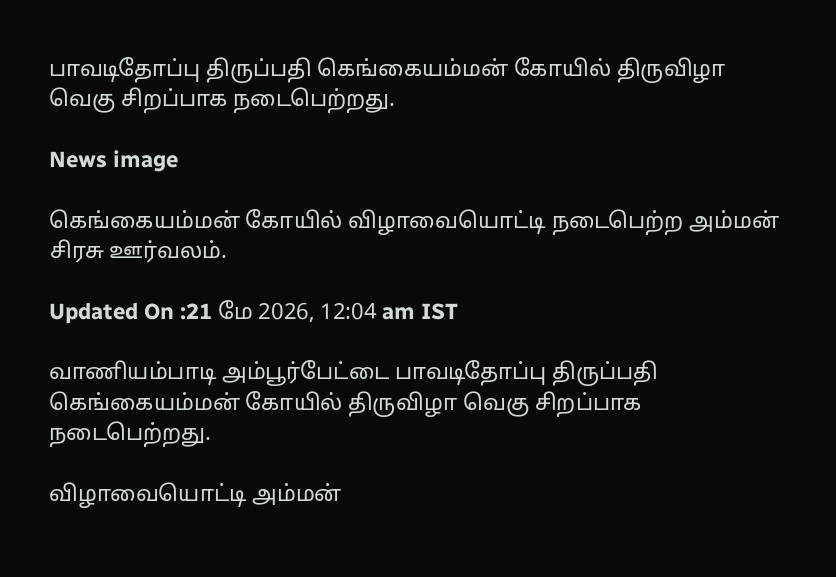பாவடிதோப்பு திருப்பதி கெங்கையம்மன் கோயில் திருவிழா வெகு சிறப்பாக நடைபெற்றது.

News image

கெங்கையம்மன் கோயில் விழாவையொட்டி நடைபெற்ற அம்மன் சிரசு ஊர்வலம்.

Updated On :21 மே 2026, 12:04 am IST

வாணியம்பாடி அம்பூர்பேட்டை பாவடிதோப்பு திருப்பதி கெங்கையம்மன் கோயில் திருவிழா வெகு சிறப்பாக நடைபெற்றது.

விழாவையொட்டி அம்மன்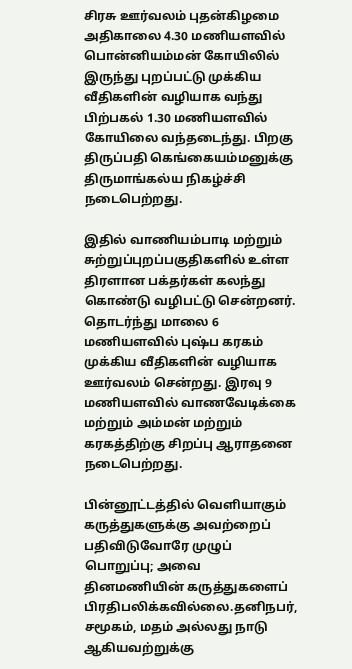சிரசு ஊர்வலம் புதன்கிழமை அதிகாலை 4.30 மணியளவில் பொன்னியம்மன் கோயிலில் இருந்து புறப்பட்டு முக்கிய வீதிகளின் வழியாக வந்து பிற்பகல் 1.30 மணியளவில் கோயிலை வந்தடைந்து. பிறகு திருப்பதி கெங்கையம்மனுக்கு திருமாங்கல்ய நிகழ்ச்சி நடைபெற்றது.

இதில் வாணியம்பாடி மற்றும் சுற்றுப்புறப்பகுதிகளில் உள்ள திரளான பக்தர்கள் கலந்து கொண்டு வழிபட்டு சென்றனர். தொடர்ந்து மாலை 6 மணியளவில் புஷ்ப கரகம் முக்கிய வீதிகளின் வழியாக ஊர்வலம் சென்றது. இரவு 9 மணியளவில் வாணவேடிக்கை மற்றும் அம்மன் மற்றும் கரகத்திற்கு சிறப்பு ஆராதனை நடைபெற்றது.

பின்னூட்டத்தில் வெளியாகும் கருத்துகளுக்கு அவற்றைப் பதிவிடுவோரே முழுப் பொறுப்பு; அவை தினமணியின் கருத்துகளைப் பிரதிபலிக்கவில்லை.தனிநபர், சமூகம், மதம் அல்லது நாடு ஆகியவற்றுக்கு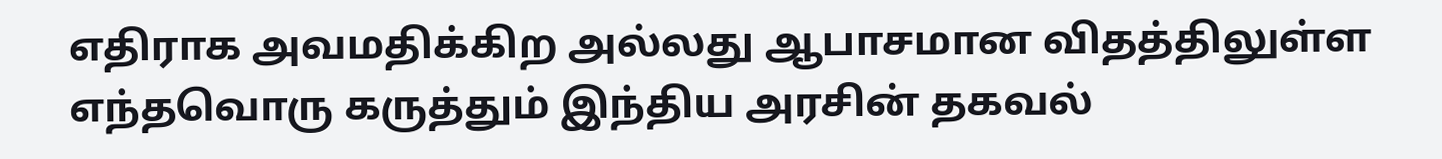எதிராக அவமதிக்கிற அல்லது ஆபாசமான விதத்திலுள்ள எந்தவொரு கருத்தும் இந்திய அரசின் தகவல்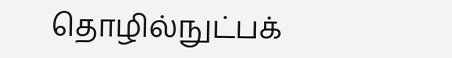தொழில்நுட்பக்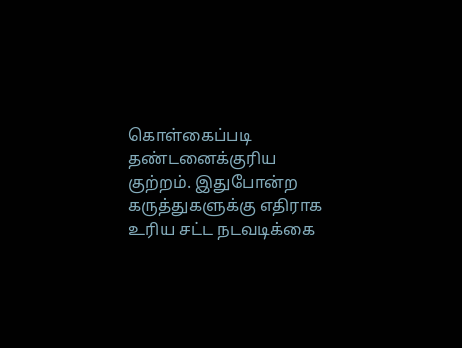கொள்கைப்படி தண்டனைக்குரிய குற்றம். இதுபோன்ற கருத்துகளுக்கு எதிராக உரிய சட்ட நடவடிக்கை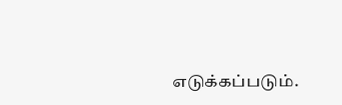எடுக்கப்படும்.